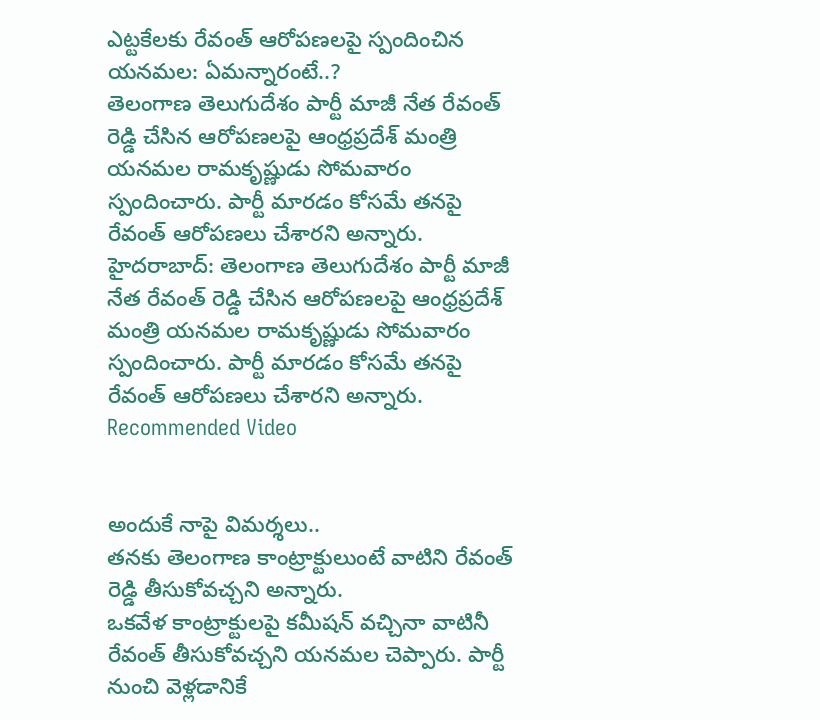ఎట్టకేలకు రేవంత్ ఆరోపణలపై స్పందించిన యనమల: ఏమన్నారంటే..?
తెలంగాణ తెలుగుదేశం పార్టీ మాజీ నేత రేవంత్ రెడ్డి చేసిన ఆరోపణలపై ఆంధ్రప్రదేశ్ మంత్రి యనమల రామకృష్ణుడు సోమవారం స్పందించారు. పార్టీ మారడం కోసమే తనపై రేవంత్ ఆరోపణలు చేశారని అన్నారు.
హైదరాబాద్: తెలంగాణ తెలుగుదేశం పార్టీ మాజీ నేత రేవంత్ రెడ్డి చేసిన ఆరోపణలపై ఆంధ్రప్రదేశ్ మంత్రి యనమల రామకృష్ణుడు సోమవారం స్పందించారు. పార్టీ మారడం కోసమే తనపై రేవంత్ ఆరోపణలు చేశారని అన్నారు.
Recommended Video


అందుకే నాపై విమర్శలు..
తనకు తెలంగాణ కాంట్రాక్టులుంటే వాటిని రేవంత్ రెడ్డి తీసుకోవచ్చని అన్నారు.
ఒకవేళ కాంట్రాక్టులపై కమీషన్ వచ్చినా వాటినీ రేవంత్ తీసుకోవచ్చని యనమల చెప్పారు. పార్టీ నుంచి వెళ్లడానికే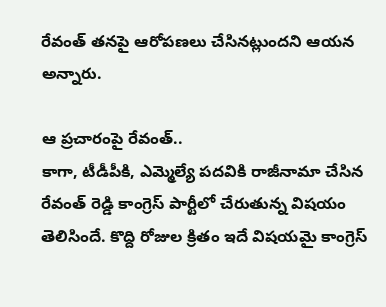రేవంత్ తనపై ఆరోపణలు చేసినట్లుందని ఆయన అన్నారు.

ఆ ప్రచారంపై రేవంత్..
కాగా, టీడీపీకి, ఎమ్మెల్యే పదవికి రాజీనామా చేసిన రేవంత్ రెడ్డి కాంగ్రెస్ పార్టీలో చేరుతున్న విషయం తెలిసిందే. కొద్ది రోజుల క్రితం ఇదే విషయమై కాంగ్రెస్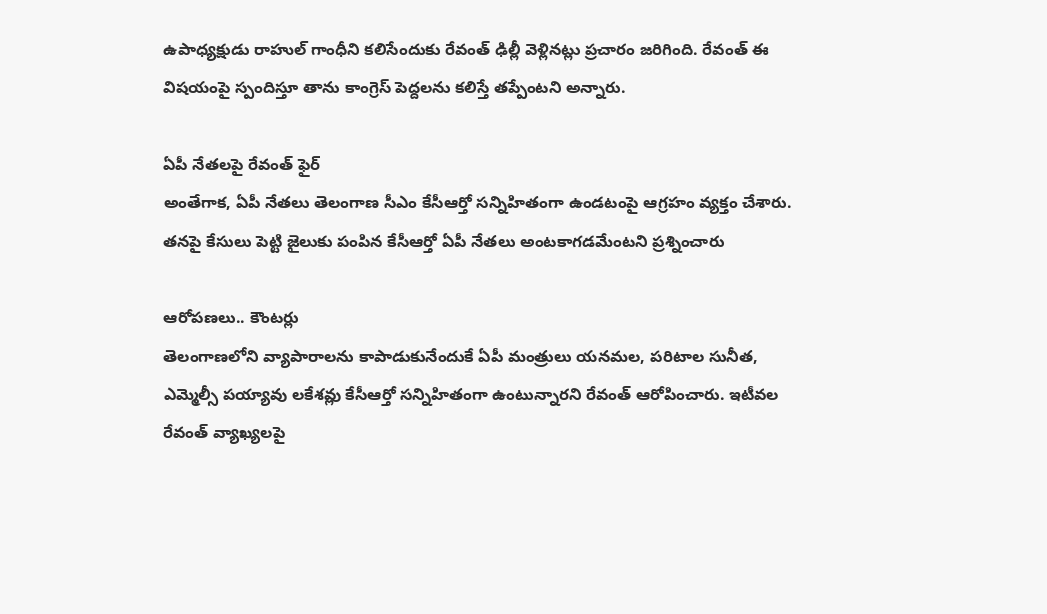ఉపాధ్యక్షుడు రాహుల్ గాంధీని కలిసేందుకు రేవంత్ ఢిల్లీ వెళ్లినట్లు ప్రచారం జరిగింది. రేవంత్ ఈ విషయంపై స్పందిస్తూ తాను కాంగ్రెస్ పెద్దలను కలిస్తే తప్పేంటని అన్నారు.

ఏపీ నేతలపై రేవంత్ ఫైర్
అంతేగాక, ఏపీ నేతలు తెలంగాణ సీఎం కేసీఆర్తో సన్నిహితంగా ఉండటంపై ఆగ్రహం వ్యక్తం చేశారు. తనపై కేసులు పెట్టి జైలుకు పంపిన కేసీఆర్తో ఏపీ నేతలు అంటకాగడమేంటని ప్రశ్నించారు

ఆరోపణలు.. కౌంటర్లు
తెలంగాణలోని వ్యాపారాలను కాపాడుకునేందుకే ఏపీ మంత్రులు యనమల, పరిటాల సునీత, ఎమ్మెల్సీ పయ్యావు లకేశవ్లు కేసీఆర్తో సన్నిహితంగా ఉంటున్నారని రేవంత్ ఆరోపించారు. ఇటీవల రేవంత్ వ్యాఖ్యలపై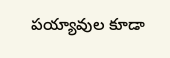పయ్యావుల కూడా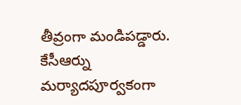తీవ్రంగా మండిపడ్డారు. కేసీఆర్ను మర్యాదపూర్వకంగా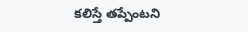కలిస్తే తప్పేంటని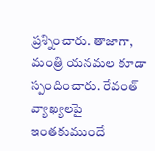ప్రశ్నించారు. తాజాగా, మంత్రి యనమల కూడా స్పందించారు. రేవంత్ వ్యాఖ్యలపై ఇంతకుముందే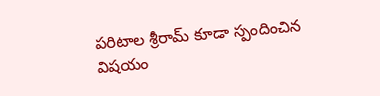పరిటాల శ్రీరామ్ కూడా స్పందించిన విషయం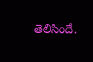తెలిసిందే.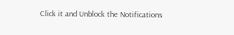Click it and Unblock the Notifications